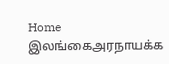Home இலங்கைஅரநாயக்க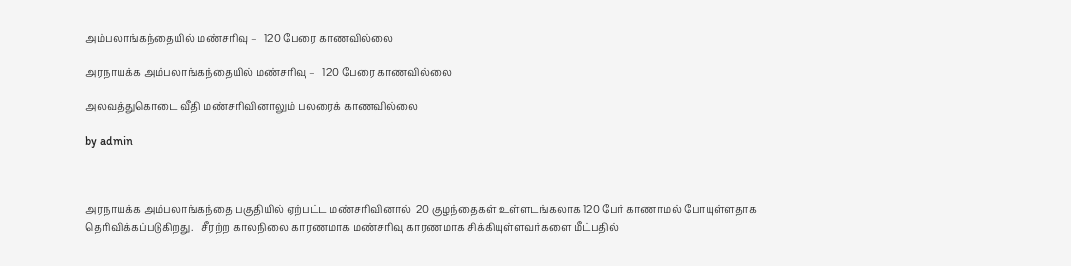அம்பலாங்கந்தையில் மண்சரிவு –   120 பேரை காணவில்லை

அரநாயக்க அம்பலாங்கந்தையில் மண்சரிவு –   120 பேரை காணவில்லை

அலவத்துகொடை வீதி மண்சாிவினாலும் பலரைக் காணவில்லை

by admin



அரநாயக்க அம்பலாங்கந்தை பகுதியில் ஏற்பட்ட மண்சரிவினால்  20 குழந்தைகள் உள்ளடங்கலாக 120 பேர் காணாமல் போயுள்ளதாக தெரிவிக்கப்படுகிறது.   சீரற்ற காலநிலை காரணமாக மண்சரிவு காரணமாக சிக்கியுள்ளவர்களை மீட்பதில்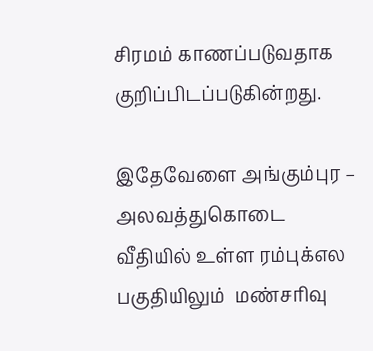சிரமம் காணப்படுவதாக குறிப்பிடப்படுகின்றது.

இதேவேளை அங்கும்புர – அலவத்துகொடை வீதியில் உள்ள ரம்புக்எல பகுதியிலும்  மண்சரிவு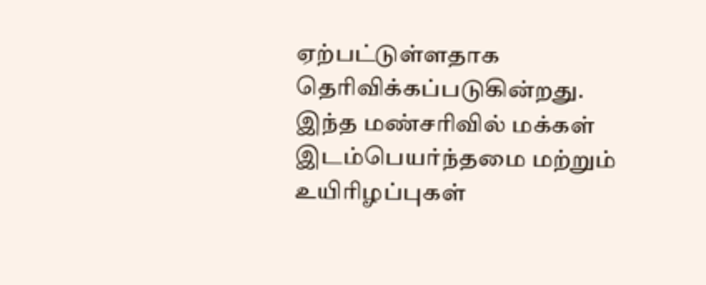ஏற்பட்டுள்ளதாக தொிவிக்கப்படுகின்றது.  இந்த மண்சரிவில் மக்கள் இடம்பெயர்ந்தமை மற்றும் உயிரிழப்புகள்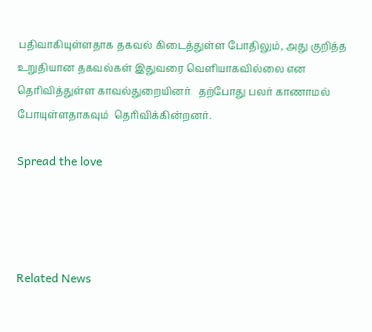பதிவாகியுள்ளதாக தகவல் கிடைத்துள்ள போதிலும், அது குறித்த உறுதியான தகவல்கள் இதுவரை வெளியாகவில்லை என  தொிவித்துள்ள காவல்துறையினர்   தற்போது பலர் காணாமல் போயுள்ளதாகவும்  தொிவிக்கின்றனர்.

Spread the love




Related News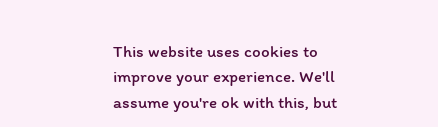This website uses cookies to improve your experience. We'll assume you're ok with this, but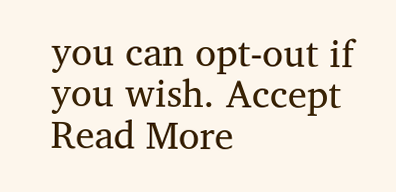you can opt-out if you wish. Accept Read More